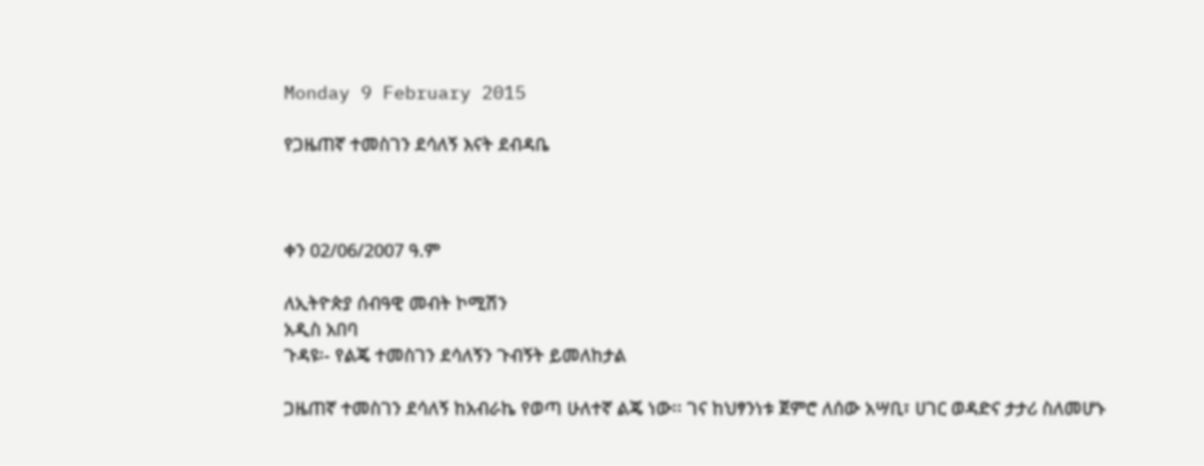Monday 9 February 2015

የጋዜጠኛ ተመስገን ደሳለኝ እናት ደብዳቤ



ቀን 02/06/2007 ዓ.ም

ለኢትዮጵያ ሰብዓዊ መብት ኮሚሽን
አዲስ አበባ
ጉዳዩ፡- የልጄ ተመስገን ደሳለኝን ጉብኝት ይመለከታል

ጋዜጠኛ ተመስገን ደሳለኝ ከአብራኬ የወጣ ሁለተኛ ልጄ ነው፡፡ ገና ከህፃንነቱ ጀምሮ ለሰው አሣቢ፣ ሀገር ወዳድና ታታሪ ስለመሆኑ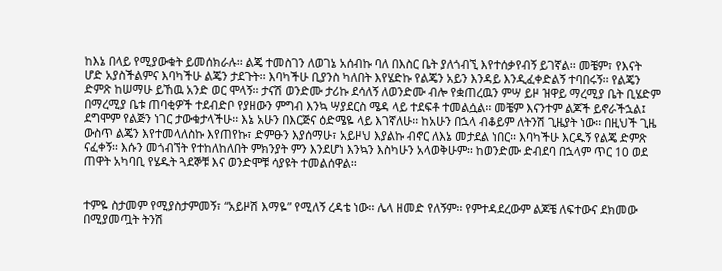ከእኔ በላይ የሚያውቁት ይመሰክራሉ፡፡ ልጄ ተመስገን ለወገኔ አሰብኩ ባለ በእስር ቤት ያለጎብኚ እየተሰቃየብኝ ይገኛል፡፡ መቼም፣ የእናት ሆድ አያስችልምና እባካችሁ ልጄን ታደጉት፡፡ እባካችሁ ቢያንስ ካለበት እየሄድኩ የልጄን አይን እንዳይ እንዲፈቀድልኝ ተባበሩኝ፡፡ የልጄን ድምጽ ከሠማሁ ይኸዉ አንድ ወር ሞላኝ፡፡ ታናሽ ወንድሙ ታሪኩ ደሳለኝ ለወንድሙ ብሎ የቋጠረዉን ምሣ ይዞ ዝዋይ ማረሚያ ቤት ቢሄድም በማረሚያ ቤቱ ጠባቂዎች ተደብድቦ የያዘውን ምግብ እንኳ ሣያደርስ ሜዳ ላይ ተደፍቶ ተመልሷል፡፡ መቼም እናንተም ልጆች ይኖራችኋል፤ ደግሞም የልጅን ነገር ታውቁታላችሁ፡፡ እኔ አሁን በእርጅና ዕድሜዬ ላይ እገኛለሁ፡፡ ከአሁን በኋላ ብቆይም ለትንሽ ጊዜያት ነው፡፡ በዚህች ጊዜ ውስጥ ልጄን እየተመላለስኩ እየጠየኩ፣ ድምፁን እያሰማሁ፣ አይዞህ እያልኩ ብኖር ለእኔ መታደል ነበር፡፡ እባካችሁ እርዱኝ የልጄ ድምጽ ናፈቀኝ፡፡ እሱን መጎብኘት የተከለከለበት ምክንያት ምን እንደሆነ እንኳን እስካሁን አላወቅሁም፡፡ ከወንድሙ ድብደባ በኋላም ጥር 10 ወደ ጠዋት አካባቢ የሄዱት ጓደኞቹ እና ወንድሞቹ ሳያዩት ተመልሰዋል፡፡


ተምዬ ስታመም የሚያስታምመኝ፣ “አይዞሽ እማዬ” የሚለኝ ረዳቴ ነው፡፡ ሌላ ዘመድ የለኝም፡፡ የምተዳደረውም ልጆቼ ለፍተውና ደክመው በሚያመጧት ትንሽ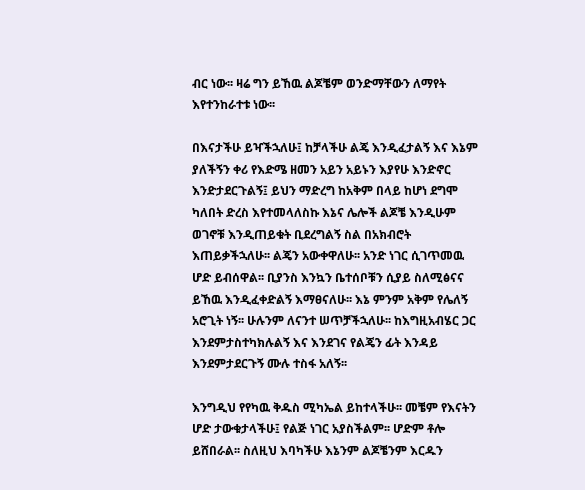ብር ነው፡፡ ዛሬ ግን ይኸዉ ልጆቼም ወንድማቸውን ለማየት እየተንከራተቱ ነው፡፡

በእናታችሁ ይዣችኋለሁ፤ ከቻላችሁ ልጄ እንዲፈታልኝ እና እኔም ያለችኝን ቀሪ የእድሜ ዘመን አይን አይኑን እያየሁ እንድኖር እንድታደርጉልኝ፤ ይህን ማድረግ ከአቅም በላይ ከሆነ ደግሞ ካለበት ድረስ እየተመላለስኩ እኔና ሌሎች ልጆቼ እንዲሁም ወገኖቹ እንዲጠይቁት ቢደረግልኝ ስል በአክብሮት እጠይቃችኋለሁ፡፡ ልጄን አውቀዋለሁ፡፡ አንድ ነገር ሲገጥመዉ ሆድ ይብሰዋል፡፡ ቢያንስ እንኳን ቤተሰቦቹን ሲያይ ስለሚፅናና ይኸዉ እንዲፈቀድልኝ እማፀናለሁ፡፡ እኔ ምንም አቅም የሌለኝ አሮጊት ነኝ፡፡ ሁሉንም ለናንተ ሠጥቻችኋለሁ፡፡ ከእግዚአብሄር ጋር እንደምታስተካክሉልኝ እና እንደገና የልጄን ፊት እንዳይ እንደምታደርጉኝ ሙሉ ተስፋ አለኝ፡፡

እንግዲህ የየካዉ ቅዱስ ሚካኤል ይከተላችሁ፡፡ መቼም የእናትን ሆድ ታውቁታላችሁ፤ የልጅ ነገር አያስችልም፡፡ ሆድም ቶሎ ይሸበራል፡፡ ስለዚህ እባካችሁ እኔንም ልጆቼንም እርዱን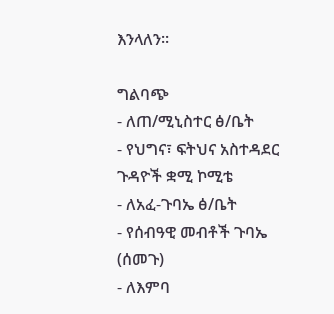እንላለን፡፡

ግልባጭ
- ለጠ/ሚኒስተር ፅ/ቤት
- የህግና፣ ፍትህና አስተዳደር ጉዳዮች ቋሚ ኮሚቴ
- ለአፈ-ጉባኤ ፅ/ቤት
- የሰብዓዊ መብቶች ጉባኤ (ሰመጉ)
- ለእምባ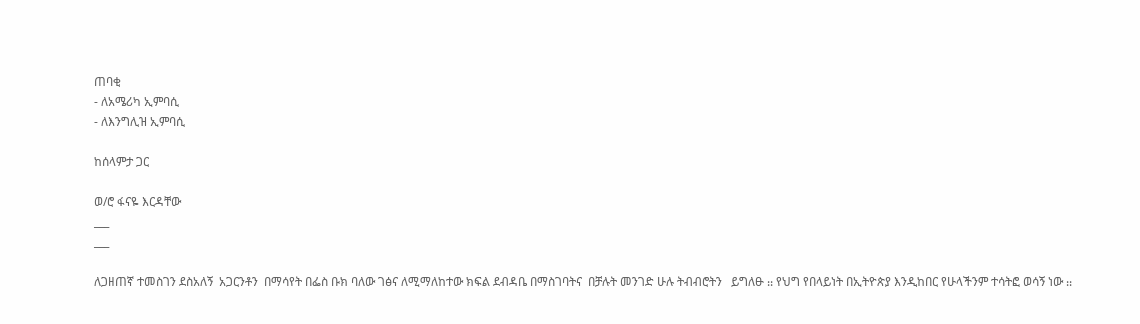ጠባቂ
- ለአሜሪካ ኢምባሲ
- ለእንግሊዝ ኢምባሲ

ከሰላምታ ጋር

ወ/ሮ ፋናዬ እርዳቸው
___
___

ለጋዘጠኛ ተመስገን ደስአለኝ  አጋርንቶን  በማሳየት በፌስ ቡክ ባለው ገፅና ለሚማለከተው ክፍል ደብዳቤ በማስገባትና  በቻሉት መንገድ ሁሉ ትብብሮትን   ይግለፁ ᎓᎓ የህግ የበላይነት በኢትዮጵያ እንዲከበር የሁላችንም ተሳትፎ ወሳኝ ነው ᎓᎓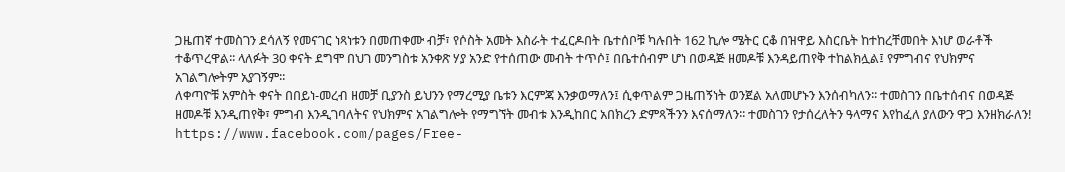ጋዜጠኛ ተመስገን ደሳለኝ የመናገር ነጻነቱን በመጠቀሙ ብቻ፣ የሶስት አመት እስራት ተፈርዶበት ቤተሰቦቹ ካሉበት 162 ኪሎ ሜትር ርቆ በዝዋይ እስርቤት ከተከረቸመበት እነሆ ወራቶች ተቆጥረዋል፡፡ ላለፉት 30 ቀናት ደግሞ በህገ መንግስቱ አንቀጽ ሃያ አንድ የተሰጠው መብት ተጥሶ፤ በቤተሰብም ሆነ በወዳጅ ዘመዶቹ እንዳይጠየቅ ተከልክሏል፤ የምግብና የህክምና አገልግሎትም አያገኝም፡፡
ለቀጣዮቹ አምስት ቀናት በበይነ-መረብ ዘመቻ ቢያንስ ይህንን የማረሚያ ቤቱን እርምጃ እንቃወማለን፤ ሲቀጥልም ጋዜጠኝነት ወንጀል አለመሆኑን እንሰብካለን፡፡ ተመስገን በቤተሰብና በወዳጅ ዘመዶቹ እንዲጠየቅ፣ ምግብ እንዲገባለትና የህክምና አገልግሎት የማግኘት መብቱ እንዲከበር አበክረን ድምጻችንን እናሰማለን፡፡ ተመስገን የታሰረለትን ዓላማና እየከፈለ ያለውን ዋጋ እንዘክራለን!
https://www.facebook.com/pages/Free-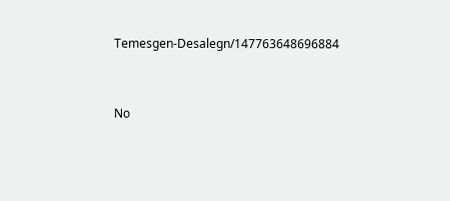Temesgen-Desalegn/147763648696884


No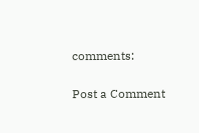comments:

Post a Comment